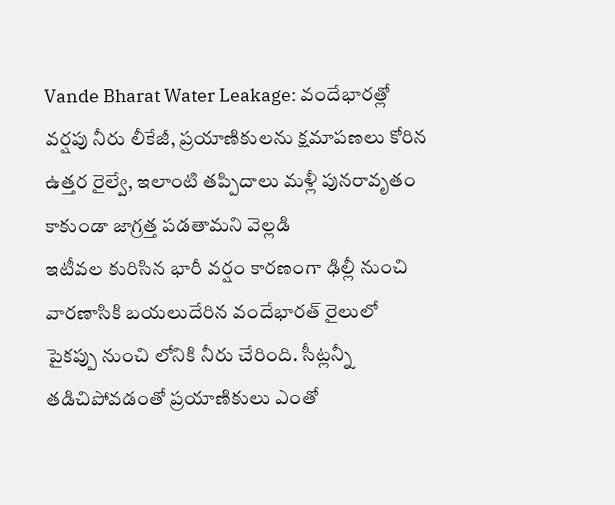Vande Bharat Water Leakage: వందేభారత్లో వర్షపు నీరు లీకేజీ, ప్రయాణికులను క్షమాపణలు కోరిన ఉత్తర రైల్వే, ఇలాంటి తప్పిదాలు మళ్లీ పునరావృతం కాకుండా జాగ్రత్త పడతామని వెల్లడి
ఇటీవల కురిసిన భారీ వర్షం కారణంగా ఢిల్లీ నుంచి వారణాసికి బయలుదేరిన వందేభారత్ రైలులో పైకప్పు నుంచి లోనికి నీరు చేరింది. సీట్లన్నీ తడిచిపోవడంతో ప్రయాణికులు ఎంతో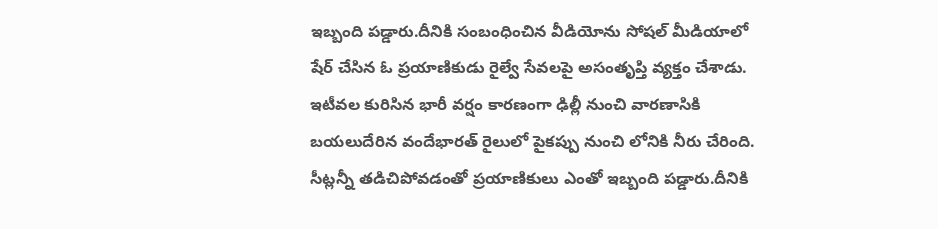ఇబ్బంది పడ్డారు.దీనికి సంబంధించిన వీడియోను సోషల్ మీడియాలో షేర్ చేసిన ఓ ప్రయాణికుడు రైల్వే సేవలపై అసంతృప్తి వ్యక్తం చేశాడు.
ఇటీవల కురిసిన భారీ వర్షం కారణంగా ఢిల్లీ నుంచి వారణాసికి బయలుదేరిన వందేభారత్ రైలులో పైకప్పు నుంచి లోనికి నీరు చేరింది. సీట్లన్నీ తడిచిపోవడంతో ప్రయాణికులు ఎంతో ఇబ్బంది పడ్డారు.దీనికి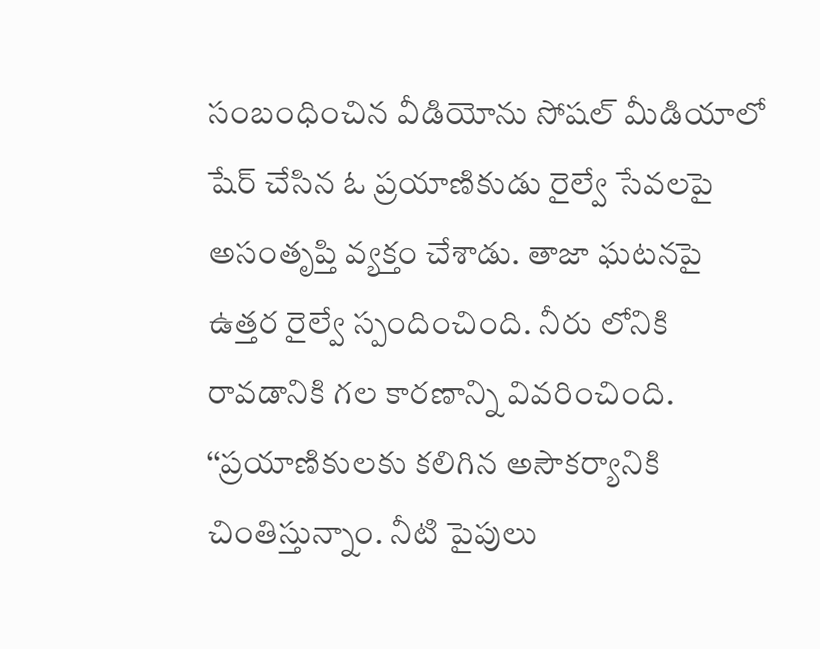సంబంధించిన వీడియోను సోషల్ మీడియాలో షేర్ చేసిన ఓ ప్రయాణికుడు రైల్వే సేవలపై అసంతృప్తి వ్యక్తం చేశాడు. తాజా ఘటనపై ఉత్తర రైల్వే స్పందించింది. నీరు లోనికి రావడానికి గల కారణాన్ని వివరించింది. ‘‘ప్రయాణికులకు కలిగిన అసౌకర్యానికి చింతిస్తున్నాం. నీటి పైపులు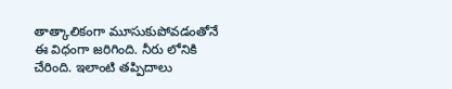తాత్కాలికంగా మూసుకుపోవడంతోనే ఈ విధంగా జరిగింది. నీరు లోనికి చేరింది. ఇలాంటి తప్పిదాలు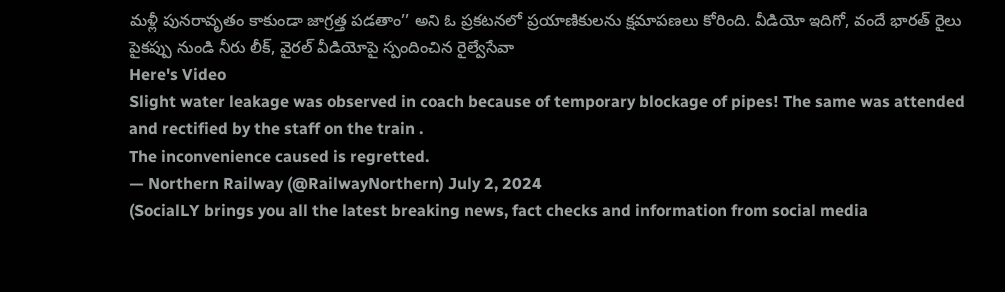మళ్లీ పునరావృతం కాకుండా జాగ్రత్త పడతాం’’ అని ఓ ప్రకటనలో ప్రయాణికులను క్షమాపణలు కోరింది. వీడియో ఇదిగో, వందే భారత్ రైలు పైకప్పు నుండి నీరు లీక్, వైరల్ వీడియోపై స్పందించిన రైల్వేసేవా
Here's Video
Slight water leakage was observed in coach because of temporary blockage of pipes! The same was attended and rectified by the staff on the train .
The inconvenience caused is regretted.
— Northern Railway (@RailwayNorthern) July 2, 2024
(SocialLY brings you all the latest breaking news, fact checks and information from social media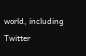world, including Twitter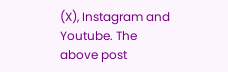(X), Instagram and Youtube. The above post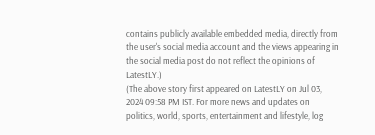contains publicly available embedded media, directly from the user's social media account and the views appearing in the social media post do not reflect the opinions of LatestLY.)
(The above story first appeared on LatestLY on Jul 03, 2024 09:58 PM IST. For more news and updates on politics, world, sports, entertainment and lifestyle, log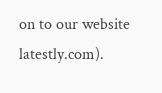on to our website latestly.com).